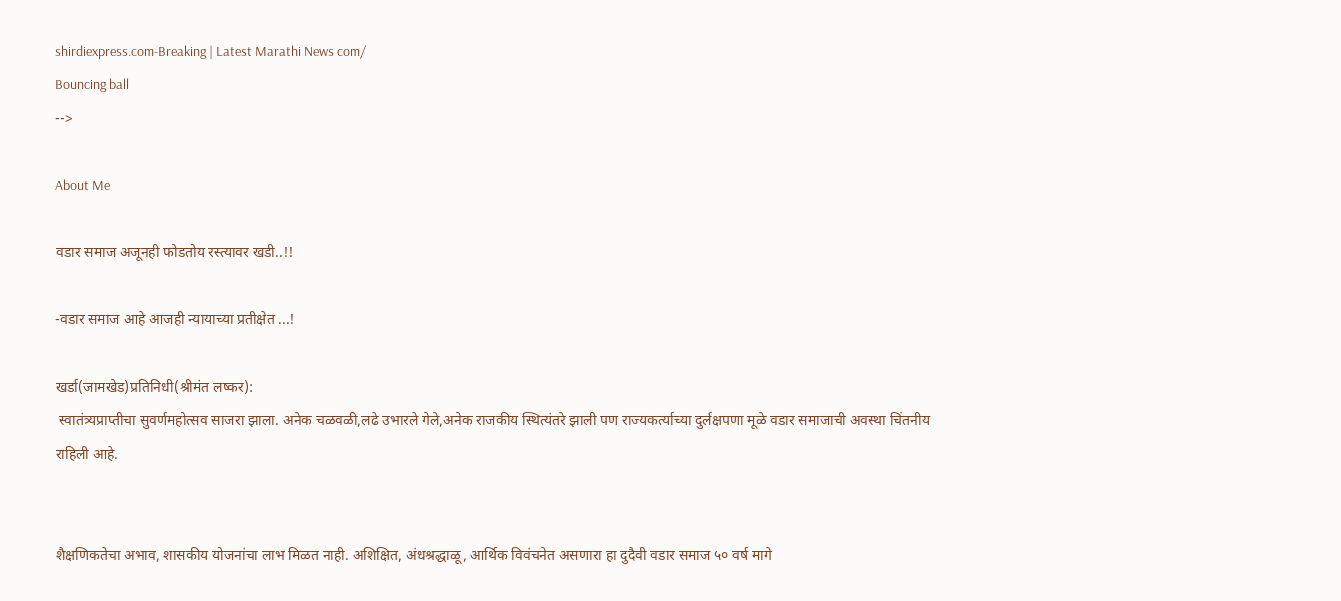shirdiexpress.com-Breaking | Latest Marathi News com/
Bouncing ball
-->

About Me

वडार समाज अजूनही फोडतोय रस्त्यावर खडी..!!

-वडार समाज आहे आजही न्यायाच्या प्रतीक्षेत ...!

खर्डा(जामखेड)प्रतिनिधी(श्रीमंत लष्कर):
 स्वातंत्र्यप्राप्तीचा सुवर्णमहोत्सव साजरा झाला. अनेक चळवळी,लढे उभारले गेले,अनेक राजकीय स्थित्यंतरे झाली पण राज्यकर्त्याच्या दुर्लक्षपणा मूळे वडार समाजाची अवस्था चिंतनीय राहिली आहे.


शैक्षणिकतेचा अभाव, शासकीय योजनांचा लाभ मिळत नाही. अशिक्षित, अंधश्रद्धाळू, आर्थिक विवंचनेत असणारा हा दुदैवी वडार समाज ५० वर्ष मागे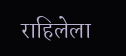राहिलेला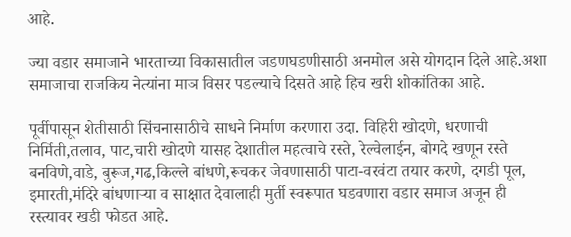आहे.

ज्या वडार समाजाने भारताच्या विकासातील जडणघडणीसाठी अनमोल असे योगदान दिले आहे.अशा समाजाचा राजकिय नेत्यांना माञ विसर पडल्याचे दिसते आहे हिच खरी शोकांतिका आहे.

पूर्वीपासून शेतीसाठी सिंचनासाठीचे साधने निर्माण करणारा उदा. विहिरी खोदणे, धरणाची निर्मिती,तलाव, पाट,चारी खोदणे यासह देशातील महत्वाचे रस्ते, रेल्वेलाईन, बोगदे खणून रस्ते बनविणे,वाडे, बुरूज,गढ,किल्ले बांधणे,रूचकर जेवणासाठी पाटा-वरवंटा तयार करणे, दगडी पूल, इमारती,मंदिरे बांधणाऱ्या व साक्षात देवालाही मुर्ती स्वरूपात घडवणारा वडार समाज अजून ही रस्त्यावर खडी फोडत आहे.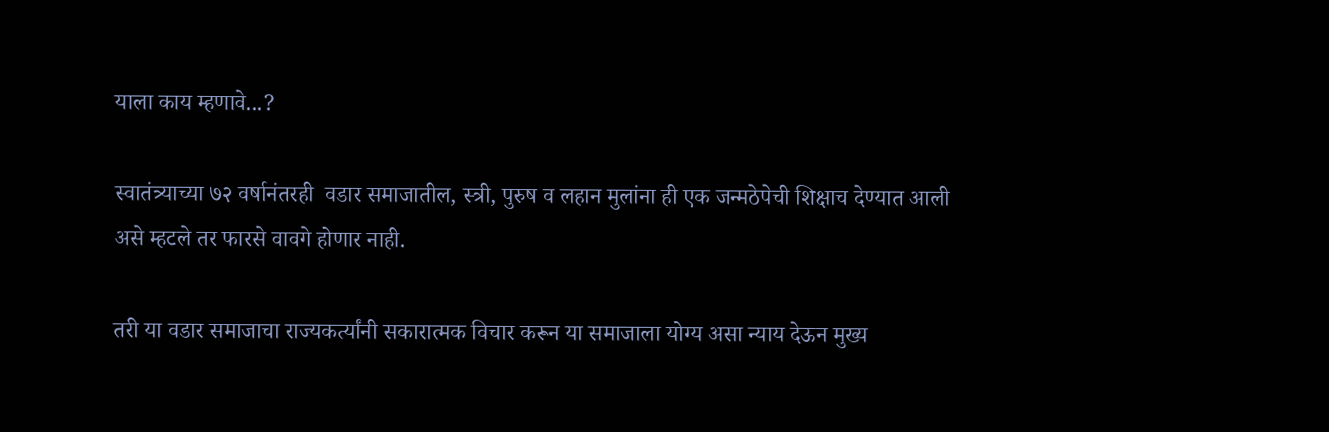याला काय म्हणावे...?

स्वातंत्र्याच्या ७२ वर्षानंतरही  वडार समाजातील, स्त्री, पुरुष व लहान मुलांना ही एक जन्मठेपेची शिक्षाच देण्यात आली असे म्हटले तर फारसे वावगे होणार नाही.

तरी या वडार समाजाचा राज्यकर्त्यांनी सकारात्मक विचार करून या समाजाला योग्य असा न्याय देऊन मुख्य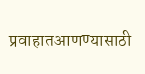प्रवाहातआणण्यासाठी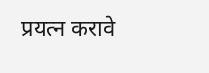प्रयत्न करावे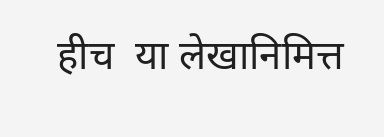हीच  या लेखानिमित्त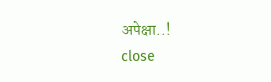अपेक्षा..!
close